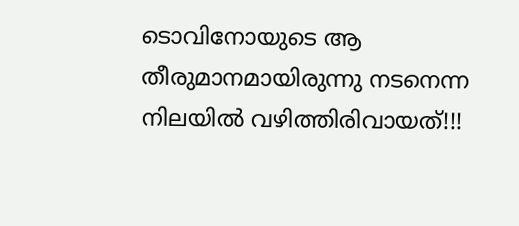ടൊവിനോയുടെ ആ തീരുമാനമായിരുന്നു നടനെന്ന നിലയില്‍ വഴിത്തിരിവായത്!!!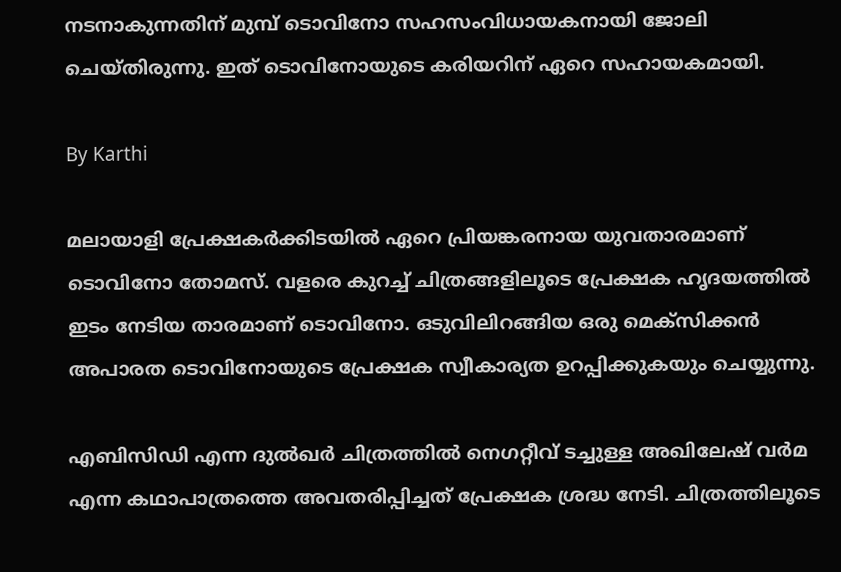നടനാകുന്നതിന് മുമ്പ് ടൊവിനോ സഹസംവിധായകനായി ജോലി ചെയ്തിരുന്നു. ഇത് ടൊവിനോയുടെ കരിയറിന് ഏറെ സഹായകമായി.

By Karthi

മലായാളി പ്രേക്ഷകര്‍ക്കിടയില്‍ ഏറെ പ്രിയങ്കരനായ യുവതാരമാണ് ടൊവിനോ തോമസ്. വളരെ കുറച്ച് ചിത്രങ്ങളിലൂടെ പ്രേക്ഷക ഹൃദയത്തില്‍ ഇടം നേടിയ താരമാണ് ടൊവിനോ. ഒടുവിലിറങ്ങിയ ഒരു മെക്‌സിക്കന്‍ അപാരത ടൊവിനോയുടെ പ്രേക്ഷക സ്വീകാര്യത ഉറപ്പിക്കുകയും ചെയ്യുന്നു.

എബിസിഡി എന്ന ദുല്‍ഖര്‍ ചിത്രത്തില്‍ നെഗറ്റീവ് ടച്ചുള്ള അഖിലേഷ് വര്‍മ എന്ന കഥാപാത്രത്തെ അവതരിപ്പിച്ചത് പ്രേക്ഷക ശ്രദ്ധ നേടി. ചിത്രത്തിലൂടെ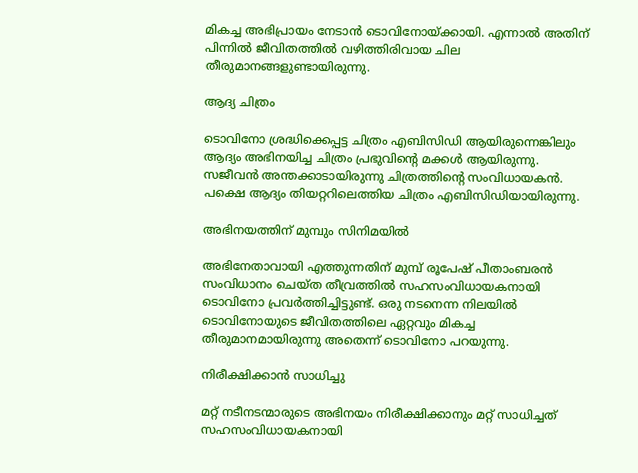മികച്ച അഭിപ്രായം നേടാന്‍ ടൊവിനോയ്ക്കായി. എന്നാല്‍ അതിന് പിന്നില്‍ ജീവിതത്തില്‍ വഴിത്തിരിവായ ചില തീരുമാനങ്ങളുണ്ടായിരുന്നു.

ആദ്യ ചിത്രം

ടൊവിനോ ശ്രദ്ധിക്കെപ്പട്ട ചിത്രം എബിസിഡി ആയിരുന്നെങ്കിലും ആദ്യം അഭിനയിച്ച ചിത്രം പ്രഭുവിന്റെ മക്കള്‍ ആയിരുന്നു. സജീവന്‍ അന്തക്കാടായിരുന്നു ചിത്രത്തിന്റെ സംവിധായകന്‍. പക്ഷെ ആദ്യം തിയറ്ററിലെത്തിയ ചിത്രം എബിസിഡിയായിരുന്നു.

അഭിനയത്തിന് മുമ്പും സിനിമയില്‍

അഭിനേതാവായി എത്തുന്നതിന് മുമ്പ് രൂപേഷ് പീതാംബരന്‍ സംവിധാനം ചെയ്ത തീവ്രത്തില്‍ സഹസംവിധായകനായി ടൊവിനോ പ്രവര്‍ത്തിച്ചിട്ടുണ്ട്. ഒരു നടനെന്ന നിലയില്‍ ടൊവിനോയുടെ ജീവിതത്തിലെ ഏറ്റവും മികച്ച തീരുമാനമായിരുന്നു അതെന്ന് ടൊവിനോ പറയുന്നു.

നിരീക്ഷിക്കാന്‍ സാധിച്ചു

മറ്റ് നടീനടന്മാരുടെ അഭിനയം നിരീക്ഷിക്കാനും മറ്റ് സാധിച്ചത് സഹസംവിധായകനായി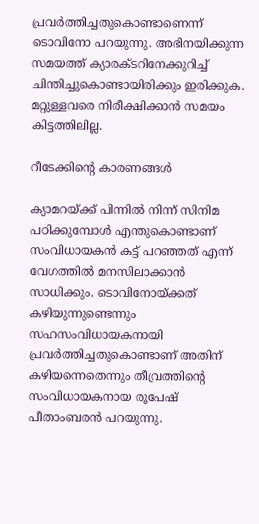പ്രവര്‍ത്തിച്ചതുകൊണ്ടാണെന്ന് ടൊവിനോ പറയുന്നു. അഭിനയിക്കുന്ന സമയത്ത് ക്യാരക്ടറിനേക്കുറിച്ച് ചിന്തിച്ചുകൊണ്ടായിരിക്കും ഇരിക്കുക. മറ്റുള്ളവരെ നിരീക്ഷിക്കാന്‍ സമയം കിട്ടത്തിലില്ല.

റീടേക്കിന്റെ കാരണങ്ങള്‍

ക്യാമറയ്ക്ക് പിന്നില്‍ നിന്ന് സിനിമ പഠിക്കുമ്പോള്‍ എന്തുകൊണ്ടാണ് സംവിധായകന്‍ കട്ട് പറഞ്ഞത് എന്ന് വേഗത്തില്‍ മനസിലാക്കാന്‍ സാധിക്കും. ടൊവിനോയ്ക്കത് കഴിയുന്നുണ്ടെന്നും സഹസംവിധായകനായി പ്രവര്‍ത്തിച്ചതുകൊണ്ടാണ് അതിന് കഴിയന്നെതെന്നും തീവ്രത്തിന്റെ സംവിധായകനായ രൂപേഷ് പീതാംബരന്‍ പറയുന്നു.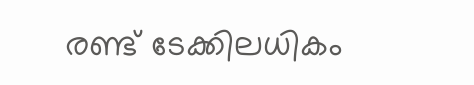രണ്ട് ടേക്കിലധികം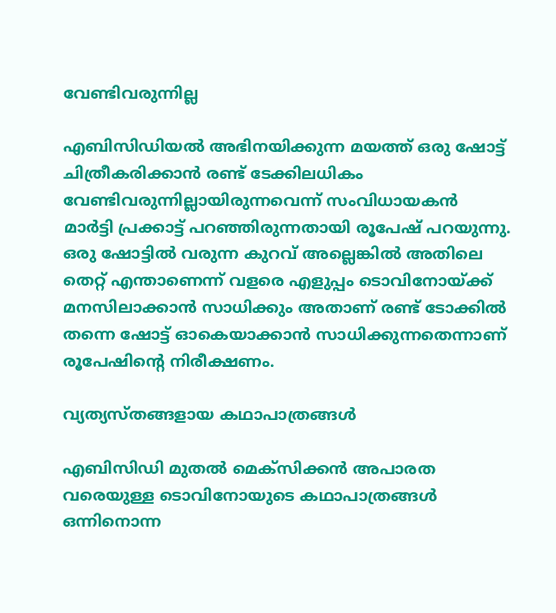വേണ്ടിവരുന്നില്ല

എബിസിഡിയല്‍ അഭിനയിക്കുന്ന മയത്ത് ഒരു ഷോട്ട് ചിത്രീകരിക്കാന്‍ രണ്ട് ടേക്കിലധികം വേണ്ടിവരുന്നില്ലായിരുന്നവെന്ന് സംവിധായകന്‍ മാര്‍ട്ടി പ്രക്കാട്ട് പറഞ്ഞിരുന്നതായി രൂപേഷ് പറയുന്നു. ഒരു ഷോട്ടില്‍ വരുന്ന കുറവ് അല്ലെങ്കില്‍ അതിലെ തെറ്റ് എന്താണെന്ന് വളരെ എളുപ്പം ടൊവിനോയ്ക്ക് മനസിലാക്കാന്‍ സാധിക്കും അതാണ് രണ്ട് ടോക്കില്‍ തന്നെ ഷോട്ട് ഓകെയാക്കാന്‍ സാധിക്കുന്നതെന്നാണ് രൂപേഷിന്റെ നിരീക്ഷണം.

വ്യത്യസ്തങ്ങളായ കഥാപാത്രങ്ങള്‍

എബിസിഡി മുതല്‍ മെക്‌സിക്കന്‍ അപാരത വരെയുള്ള ടൊവിനോയുടെ കഥാപാത്രങ്ങള്‍ ഒന്നിനൊന്ന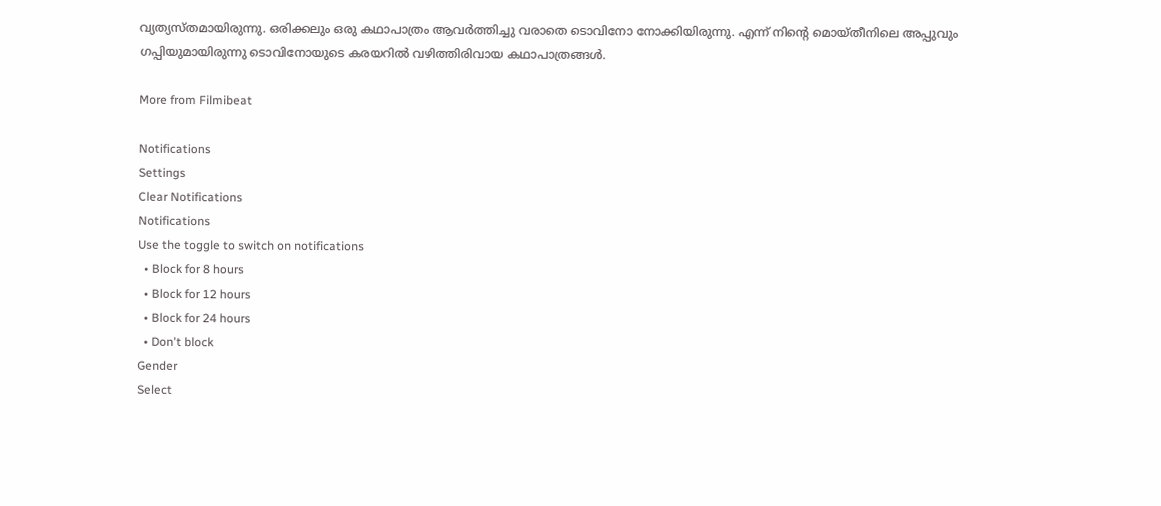വ്യത്യസ്തമായിരുന്നു. ഒരിക്കലും ഒരു കഥാപാത്രം ആവര്‍ത്തിച്ചു വരാതെ ടൊവിനോ നോക്കിയിരുന്നു. എന്ന് നിന്റെ മൊയ്തീനിലെ അപ്പുവും ഗപ്പിയുമായിരുന്നു ടൊവിനോയുടെ കരയറില്‍ വഴിത്തിരിവായ കഥാപാത്രങ്ങള്‍.

More from Filmibeat

Notifications
Settings
Clear Notifications
Notifications
Use the toggle to switch on notifications
  • Block for 8 hours
  • Block for 12 hours
  • Block for 24 hours
  • Don't block
Gender
Select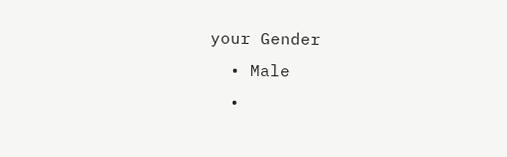your Gender
  • Male
  •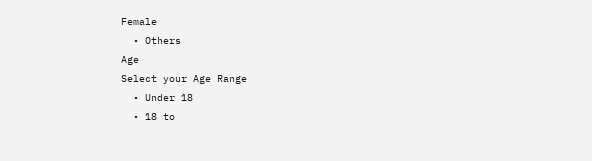Female
  • Others
Age
Select your Age Range
  • Under 18
  • 18 to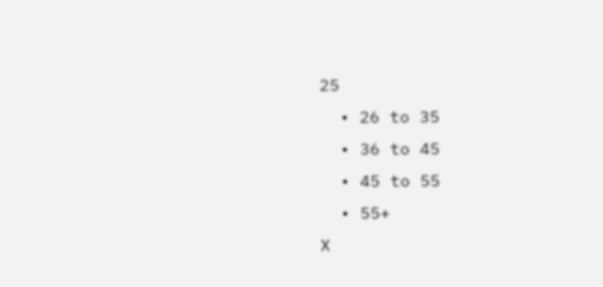25
  • 26 to 35
  • 36 to 45
  • 45 to 55
  • 55+
X